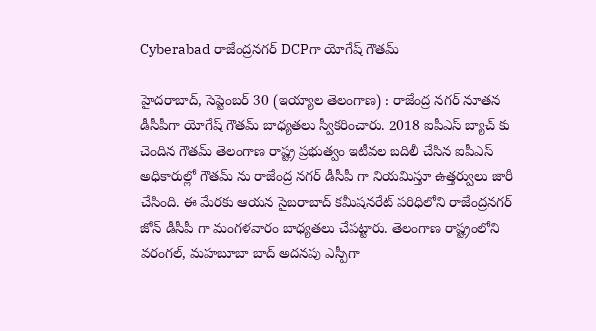Cyberabad రాజేంద్రనగర్ DCPగా యోగేష్ గౌతమ్

హైదరాబాద్, సెప్టెంబర్ 30 (ఇయ్యాల తెలంగాణ) : రాజేంద్ర నగర్ నూతన డీసీపీగా యోగేష్ గౌతమ్ బాధ్యతలు స్వీకరించారు. 2018 ఐపీఎస్ బ్యాచ్ కు చెందిన గౌతమ్ తెలంగాణ రాష్ట్ర ప్రభుత్వం ఇటీవల బదిలీ చేసిన ఐపీఎస్ అధికారుల్లో గౌతమ్ ను రాజేంద్ర నగర్ డీసీపీ గా నియమిస్తూ ఉత్తర్వులు జారీ చేసింది. ఈ మేరకు ఆయన సైబరాబాద్ కమీషనరేట్ పరిధిలోని రాజేంద్రనగర్ జోన్ డీసీపీ గా మంగళవారం బాధ్యతలు చేపట్టారు. తెలంగాణ రాష్ట్రంలోని వరంగల్, మహబూబా బాద్ అదనపు ఎస్పీగా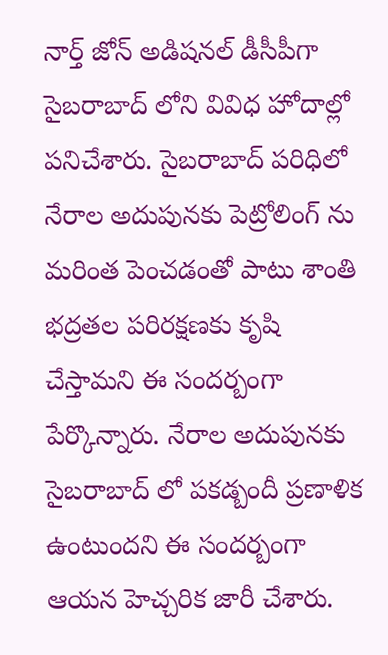నార్త్ జోన్ అడిషనల్ డీసీపీగా సైబరాబాద్ లోని వివిధ హోదాల్లో పనిచేశారు. సైబరాబాద్ పరిధిలో నేరాల అదుపునకు పెట్రోలింగ్ ను మరింత పెంచడంతో పాటు శాంతి భద్రతల పరిరక్షణకు కృషి చేస్తామని ఈ సందర్బంగా పేర్కొన్నారు. నేరాల అదుపునకు సైబరాబాద్ లో పకడ్బందీ ప్రణాళిక ఉంటుందని ఈ సందర్బంగా ఆయన హెచ్చరిక జారీ చేశారు.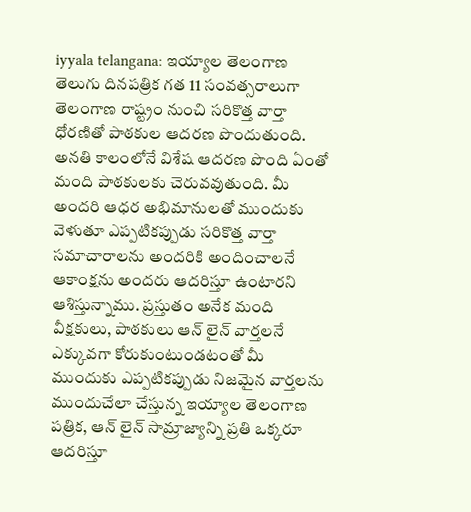iyyala telangana: ఇయ్యాల తెలంగాణ తెలుగు దినపత్రిక గత 11 సంవత్సరాలుగా తెలంగాణ రాష్ట్రం నుంచి సరికొత్త వార్తా ధోరణితో పాఠకుల ఆదరణ పొందుతుంది. అనతి కాలంలోనే విశేష ఆదరణ పొంది ఏంతో మంది పాఠకులకు చెరువవుతుంది. మీ అందరి ఆధర అభిమానులతో ముందుకు వెళుతూ ఎప్పటికప్పుడు సరికొత్త వార్తా సమాచారాలను అందరికి అందించాలనే ఆకాంక్షను అందరు ఆదరిస్తూ ఉంటారని ఆశిస్తున్నాము. ప్రస్తుతం అనేక మంది వీక్షకులు, పాఠకులు ఆన్ లైన్ వార్తలనే ఎక్కువగా కోరుకుంటుండటంతో మీ ముందుకు ఎప్పటికప్పుడు నిజమైన వార్తలను ముందుచేలా చేస్తున్న ఇయ్యాల తెలంగాణ పత్రిక, ఆన్ లైన్ సామ్రాజ్యాన్ని ప్రతి ఒక్కరూ ఆదరిస్తూ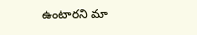ఉంటారని మా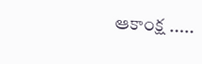ఆకాంక్ష .....